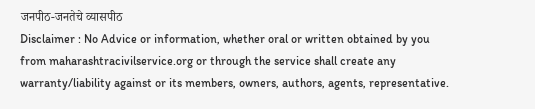जनपीठ-जनतेचे व्यासपीठ
Disclaimer : No Advice or information, whether oral or written obtained by you from maharashtracivilservice.org or through the service shall create any warranty/liability against or its members, owners, authors, agents, representative.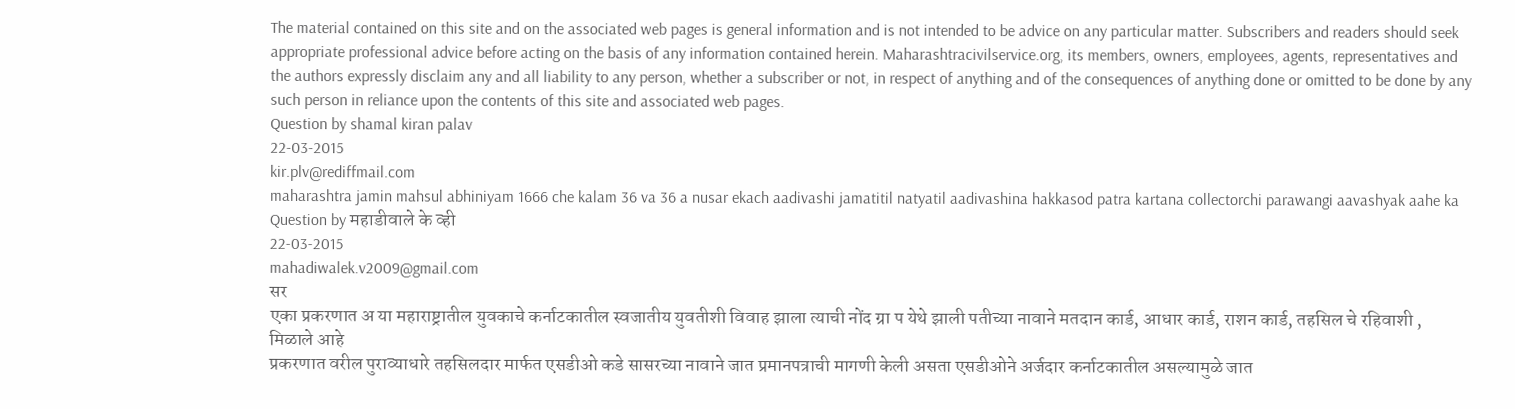The material contained on this site and on the associated web pages is general information and is not intended to be advice on any particular matter. Subscribers and readers should seek appropriate professional advice before acting on the basis of any information contained herein. Maharashtracivilservice.org, its members, owners, employees, agents, representatives and the authors expressly disclaim any and all liability to any person, whether a subscriber or not, in respect of anything and of the consequences of anything done or omitted to be done by any such person in reliance upon the contents of this site and associated web pages.
Question by shamal kiran palav
22-03-2015
kir.plv@rediffmail.com
maharashtra jamin mahsul abhiniyam 1666 che kalam 36 va 36 a nusar ekach aadivashi jamatitil natyatil aadivashina hakkasod patra kartana collectorchi parawangi aavashyak aahe ka
Question by महाडीवाले के व्ही
22-03-2015
mahadiwalek.v2009@gmail.com
सर
एका प्रकरणात अ या महाराष्ट्रातील युवकाचे कर्नाटकातील स्वजातीय युवतीशी विवाह झाला त्याची नोंद ग्रा प येथे झाली पतीच्या नावाने मतदान कार्ड, आधार कार्ड, राशन कार्ड, तहसिल चे रहिवाशी , मिळाले आहे
प्रकरणात वरील पुराव्याधारे तहसिलदार मार्फत एसडीओ कडे सासरच्या नावाने जात प्रमानपत्राची मागणी केली असता एसडीओने अर्जदार कर्नाटकातील असल्यामुळे जात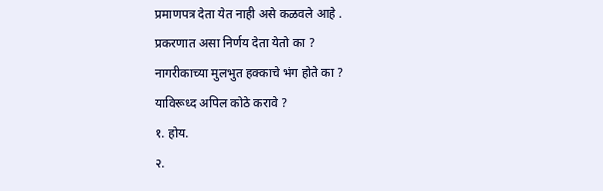प्रमाणपत्र देता येत नाही असे कळवले आहे .
प्रकरणात असा निर्णय देता येतो का ?
नागरीकाच्या मुलभुत हक्काचे भंग होते का ?
याविरूध्द अपिल कोठे करावे ?
१. होय.
२.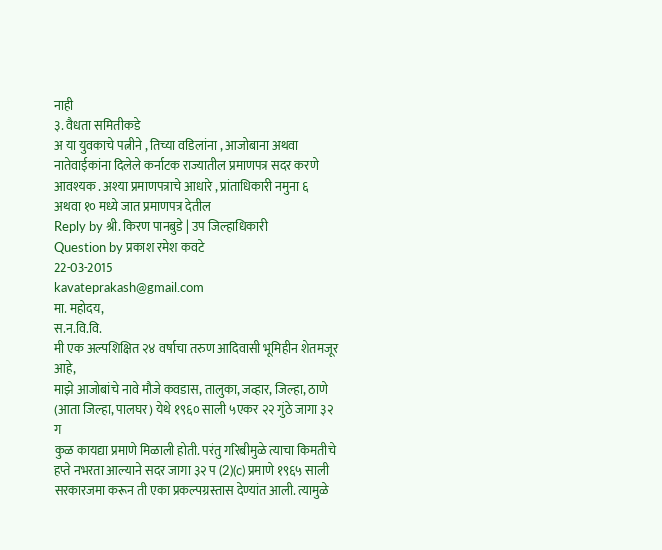नाही
३. वैधता समितीकडे
अ या युवकाचे पत्नीने , तिच्या वडिलांना , आजोबाना अथवा नातेवाईकांना दिलेले कर्नाटक राज्यातील प्रमाणपत्र सदर करणे आवश्यक . अश्या प्रमाणपत्राचे आधारे , प्रांताधिकारी नमुना ६ अथवा १० मध्ये जात प्रमाणपत्र देतील
Reply by श्री. किरण पानबुडे | उप जिल्हाधिकारी
Question by प्रकाश रमेश कवटे
22-03-2015
kavateprakash@gmail.com
मा. महोदय,
स.न.वि.वि.
मी एक अल्पशिक्षित २४ वर्षाचा तरुण आदिवासी भूमिहीन शेतमजूर आहे,
माझे आजोबांचे नावे मौजे कवडास, तालुका, जव्हार, जिल्हा, ठाणे
(आता जिल्हा, पालघर) येथे १९६० साली ५एकर २२ गुंठे जागा ३२ ग
कुळ कायद्या प्रमाणे मिळाली होती. परंतु गरिबीमुळे त्याचा किमतीचे
हप्ते नभरता आल्याने सदर जागा ३२ प (2)(c) प्रमाणे १९६५ साली
सरकारजमा करून ती एका प्रकल्पग्रस्तास देण्यांत आली. त्यामुळे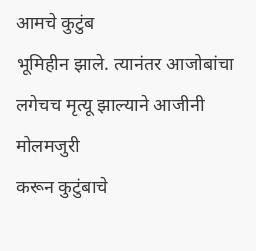आमचे कुटुंब
भूमिहीन झाले. त्यानंतर आजोबांचा लगेचच मृत्यू झाल्याने आजीनी मोलमजुरी
करून कुटुंबाचे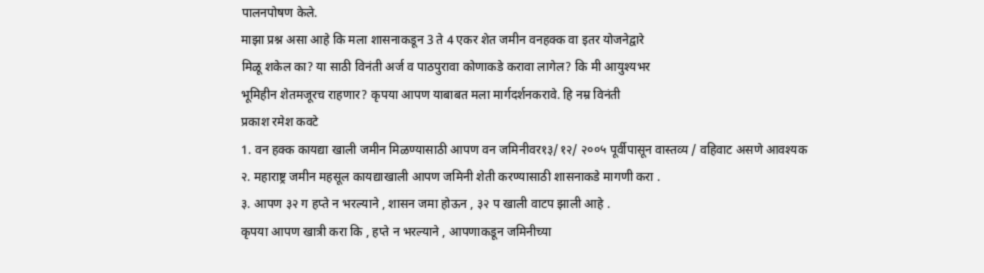पालनपोषण केले.
माझा प्रश्न असा आहे कि मला शासनाकडून 3 ते 4 एकर शेत जमीन वनहक्क वा इतर योजनेद्वारे
मिळू शकेल का? या साठी विनंती अर्ज व पाठपुरावा कोणाकडे करावा लागेल? कि मी आयुश्यभर
भूमिहीन शेतमजूरच राहणार? कृपया आपण याबाबत मला मार्गदर्शनकरावे. हि नम्र विनंती
प्रकाश रमेश कवटे
1. वन हक्क कायद्या खाली जमीन मिळण्यासाठी आपण वन जमिनीवर१३/१२/ २००५ पूर्वीपासून वास्तव्य / वहिवाट असणे आवश्यक
२. महाराष्ट्र जमीन महसूल कायद्याखाली आपण जमिनी शेती करण्यासाठी शासनाकडे मागणी करा .
३. आपण ३२ ग हप्ते न भरल्याने , शासन जमा होऊन , ३२ प खाली वाटप झाली आहे .
कृपया आपण खात्री करा कि , हप्ते न भरल्याने , आपणाकडून जमिनीच्या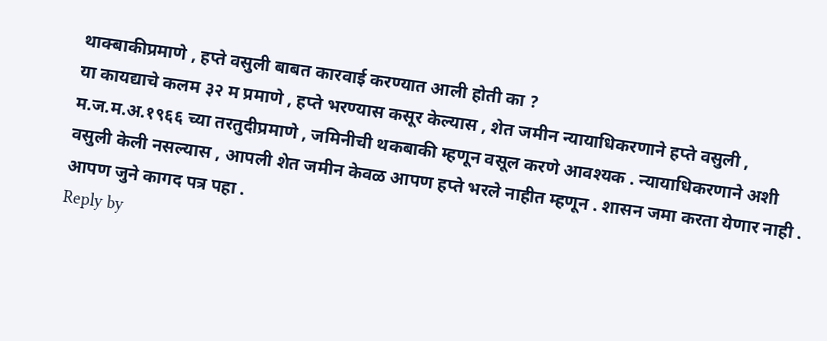थाक्बाकीप्रमाणे , हप्ते वसुली बाबत कारवाई करण्यात आली होती का ?
या कायद्याचे कलम ३२ म प्रमाणे , हप्ते भरण्यास कसूर केल्यास , शेत जमीन न्यायाधिकरणाने हप्ते वसुली , म.ज.म.अ.१९६६ च्या तरतुदीप्रमाणे , जमिनीची थकबाकी म्हणून वसूल करणे आवश्यक . न्यायाधिकरणाने अशी वसुली केली नसल्यास , आपली शेत जमीन केवळ आपण हप्ते भरले नाहीत म्हणून . शासन जमा करता येणार नाही .
आपण जुने कागद पत्र पहा .
Reply by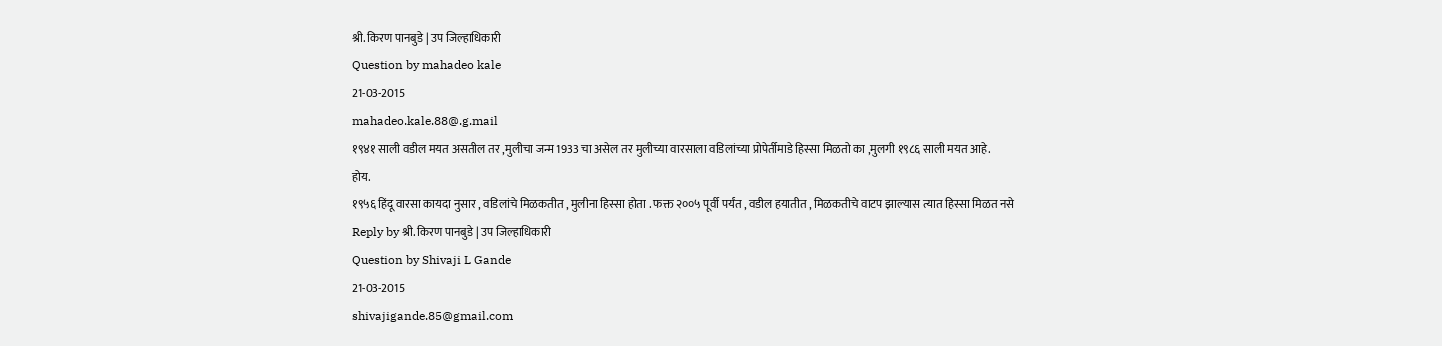श्री. किरण पानबुडे | उप जिल्हाधिकारी
Question by mahadeo kale
21-03-2015
mahadeo.kale.88@.g.mail
१९४१ साली वडील मयत असतील तर ,मुलीचा जन्म 1933 चा असेल तर मुलीच्या वारसाला वडिलांच्या प्रोपेर्तीमाडे हिस्सा मिळतो का ,मुलगी १९८६ साली मयत आहे.
होय.
१९५६ हिंदू वारसा कायदा नुसार , वडिलांचे मिळकतीत , मुलीना हिस्सा होता . फक्त २००५ पूर्वी पर्यंत , वडील हयातीत , मिळकतीचे वाटप झाल्यास त्यात हिस्सा मिळत नसे
Reply by श्री. किरण पानबुडे | उप जिल्हाधिकारी
Question by Shivaji L Gande
21-03-2015
shivajigande.85@gmail.com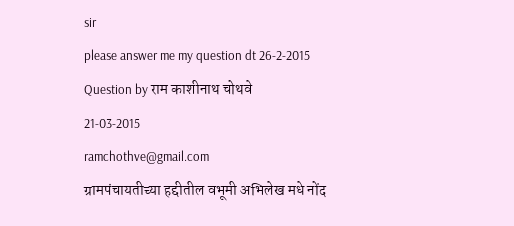sir
please answer me my question dt 26-2-2015
Question by राम काशीनाथ चोथवे
21-03-2015
ramchothve@gmail.com
ग्रामपंचायतीच्या हद्दीतील वभूमी अभिलेख मधे नोंद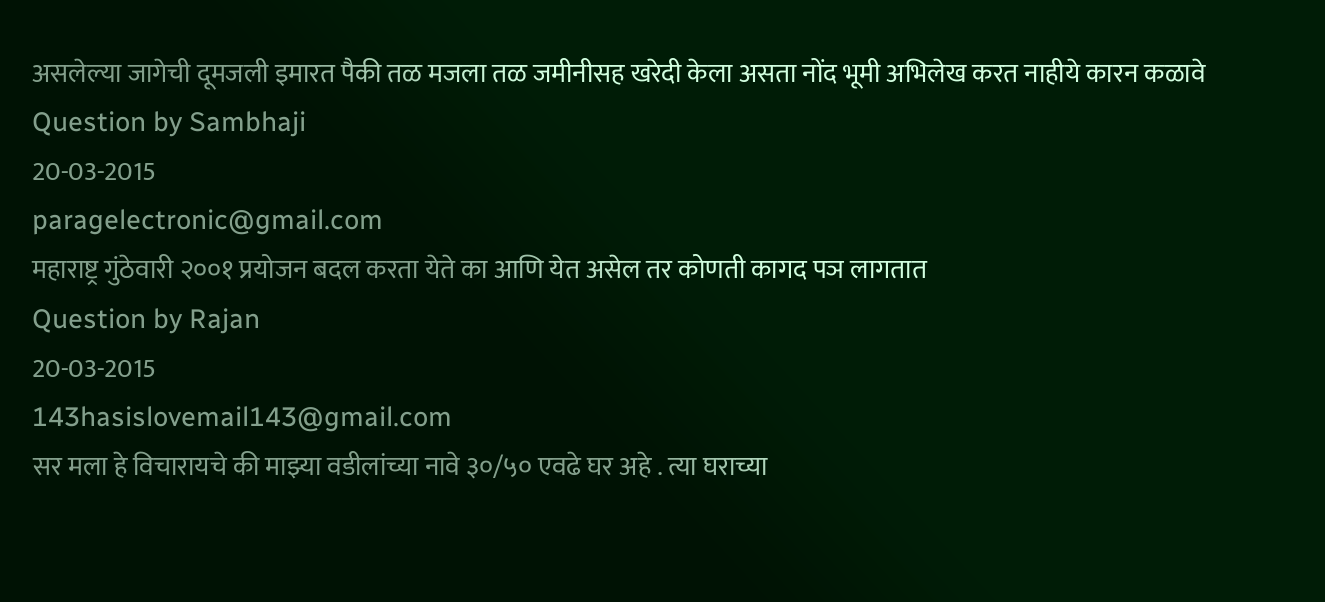असलेल्या जागेची दूमजली इमारत पैकी तळ मजला तळ जमीनीसह खरेदी केला असता नोंद भूमी अभिलेख करत नाहीये कारन कळावे
Question by Sambhaji
20-03-2015
paragelectronic@gmail.com
महाराष्ट्र गुंठेवारी २००१ प्रयोजन बदल करता येते का आणि येत असेल तर कोणती कागद पञ लागतात
Question by Rajan
20-03-2015
143hasislovemail143@gmail.com
सर मला हे विचारायचे की माझ्या वडीलांच्या नावे ३०/५० एवढे घर अहे . त्या घराच्या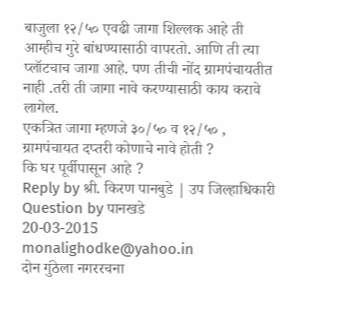बाजुला १२/५० एवढी जागा शिल्लक आहे ती आम्हीच गुरे बांधण्यासाठी वापरतो. आणि ती त्या प्लॉटचाच जागा आहे. पण तीची नोंद ग्रामपंचायतीत नाही .तरी ती जागा नावे करण्यासाठी काय करावे लागेल.
एकत्रित जागा म्हणजे ३०/५० व १२/५० , ग्रामपंचायत दप्तरी कोणाचे नावे होती ?
कि घर पूर्वीपासून आहे ?
Reply by श्री. किरण पानबुडे | उप जिल्हाधिकारी
Question by पानखडे
20-03-2015
monalighodke@yahoo.in
दोन गुंठेला नगररचना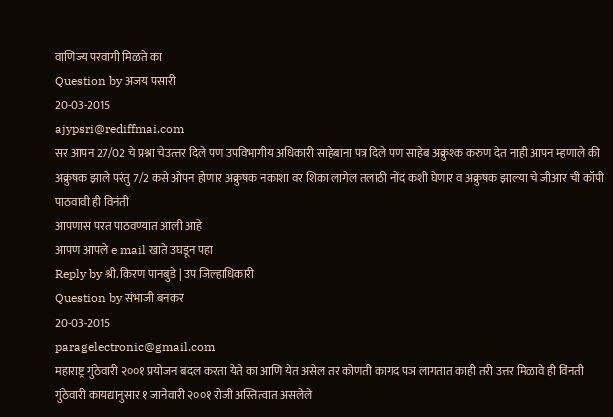वाणिज्य परवागी मिळते का
Question by अजय पसारी
20-03-2015
ajypsri@rediffmai.com
सर आपन 27/02 चे प्रश्ना चेउत्त्तर दिले पण उपविभागीय अधिकारी साहेबाना पत्र दिले पण साहेब अक्रुश्क करुण देत नाही आपन म्हणाले की अक्रुषक झाले परंतु 7/2 कसे ओपन होणार अक्रुषक नकाशा वर शिका लागेल तलाठी नोंद कशी घेणार व अक्रुषक झाल्या चे जीआर ची कॉपी पाठवावी ही विनंती
आपणास परत पाठवण्यात आली आहे
आपण आपले e mail खाते उघडून पहा
Reply by श्री. किरण पानबुडे | उप जिल्हाधिकारी
Question by संभाजी बनकर
20-03-2015
paragelectronic@gmail.com
महाराष्ट्र गुंठेवारी २००१ प्रयोजन बदल करता येते का आणि येत असेल तर कोणती कागद पञ लागतात काही तरी उत्तर मिळावे ही विंनती
गुंठेवारी कायद्यानुसार १ जानेवारी २००१ रोजी अस्तित्वात असलेले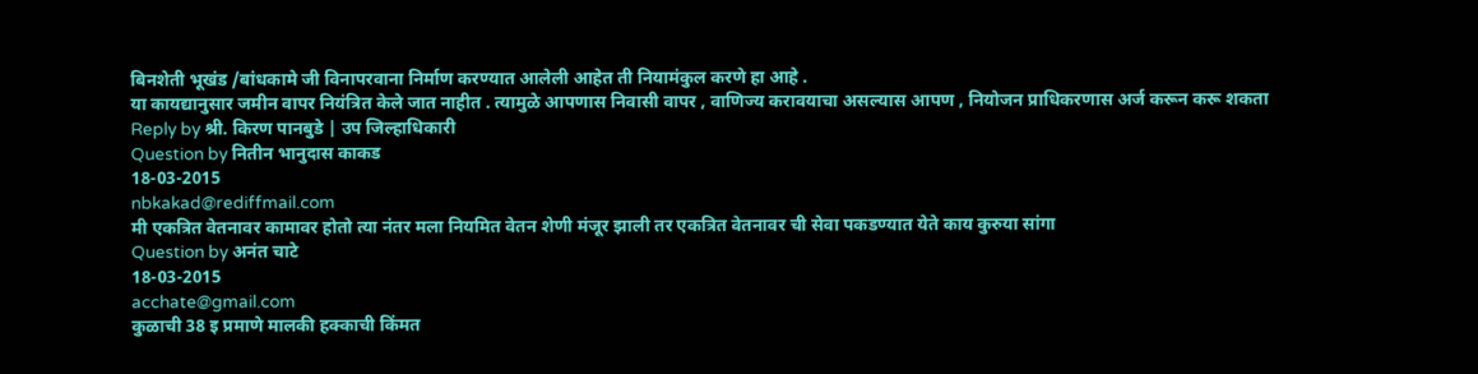बिनशेती भूखंड /बांधकामे जी विनापरवाना निर्माण करण्यात आलेली आहेत ती नियामंकुल करणे हा आहे .
या कायद्यानुसार जमीन वापर नियंत्रित केले जात नाहीत . त्यामुळे आपणास निवासी वापर , वाणिज्य करावयाचा असल्यास आपण , नियोजन प्राधिकरणास अर्ज करून करू शकता
Reply by श्री. किरण पानबुडे | उप जिल्हाधिकारी
Question by नितीन भानुदास काकड
18-03-2015
nbkakad@rediffmail.com
मी एकत्रित वेतनावर कामावर होतो त्या नंतर मला नियमित वेतन शेणी मंजूर झाली तर एकत्रित वेतनावर ची सेवा पकडण्यात येते काय कुरुया सांगा
Question by अनंत चाटे
18-03-2015
acchate@gmail.com
कुळाची 38 इ प्रमाणे मालकी हक्काची किंमत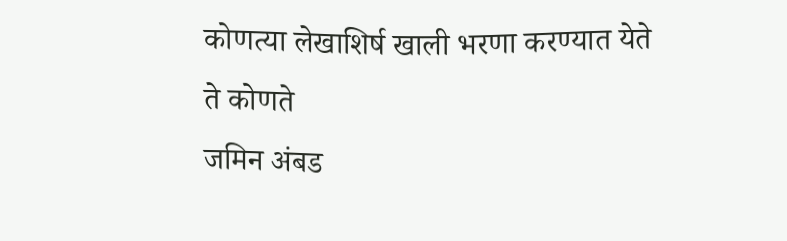कोणत्या लेखाशिर्ष खाली भरणा करण्यात येते ते कोणते
जमिन अंबड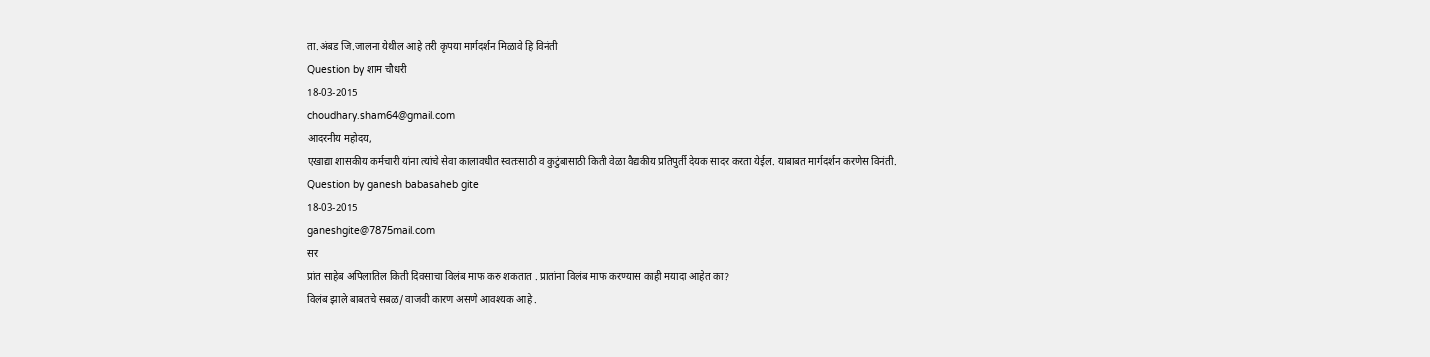ता.अंबड जि.जालना येथील आहे तरी कृपया मार्गदर्शन मिळावे हि विनंती
Question by शाम चौधरी
18-03-2015
choudhary.sham64@gmail.com
आदरनीय महोदय,
एखाद्या शासकीय कर्मचारी यांना त्यांचे सेवा कालावधीत स्वतःसाठी व कुटुंबासाठी किती वेळा वैद्यकीय प्रतिपुर्ती देयक सादर करता येईल. याबाबत मार्गदर्शन करणेस विनंती.
Question by ganesh babasaheb gite
18-03-2015
ganeshgite@7875mail.com
सर
प्रांत साहेब अपिलातिल किती दिवसाचा विलंब माफ करु शकतात . प्रातांना विलंब माफ करण्यास काही मयादा आहेत का?
विलंब झाले बाबतचे सबळ/ वाजवी कारण असणे आवश्यक आहे .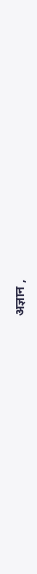अज्ञान ,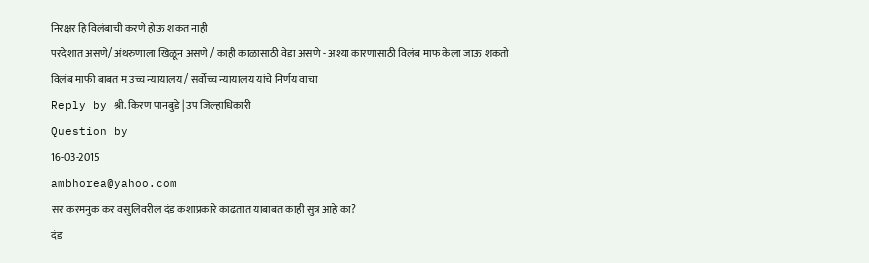निरक्षर हि विलंबाची करणे होऊ शकत नाही
परदेशात असणे/ अंथरुणाला खिळून असणे / काही काळासाठी वेडा असणे - अश्या कारणासाठी विलंब माफ केला जाऊ शकतो
विलंब माफी बाबत म उच्च न्यायालय / सर्वोच्च न्यायालय यांचे निर्णय वाचा
Reply by श्री. किरण पानबुडे | उप जिल्हाधिकारी
Question by
16-03-2015
ambhorea@yahoo.com
सर करमनुक कर वसुलिवरील दंड कशाप्रकारे काढतात याबाबत काही सुत्र आहे का?
दंड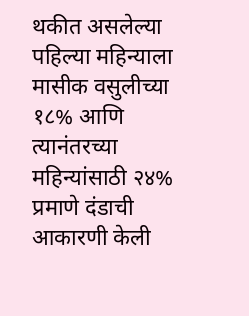थकीत असलेल्या पहिल्या महिन्याला मासीक वसुलीच्या १८% आणि त्यानंतरच्या महिन्यांसाठी २४% प्रमाणे दंडाची आकारणी केली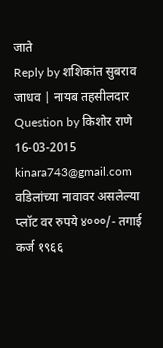जाते
Reply by शशिकांत सुबराव जाधव | नायब तहसीलदार
Question by किशोर राणे
16-03-2015
kinara743@gmail.com
वडिलांच्या नावावर असलेल्या प्लॉट वर रुपये ४०००/- तगाई कर्ज १९६६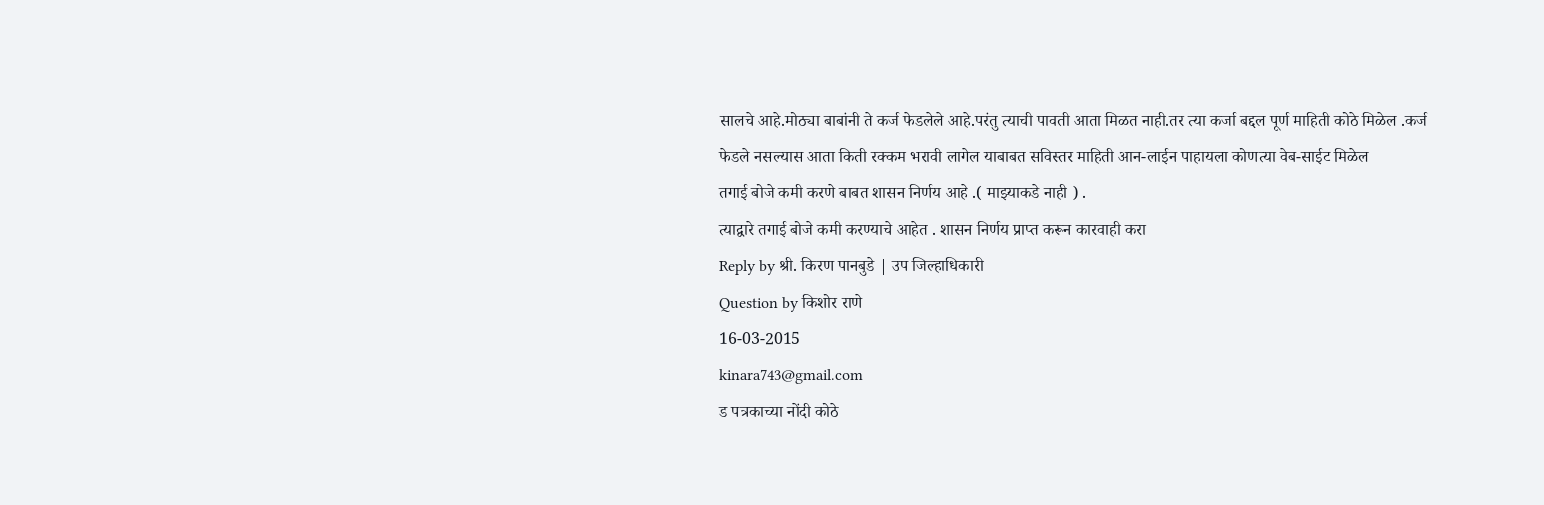सालचे आहे.मोठ्या बाबांनी ते कर्ज फेडलेले आहे.परंतु त्याची पावती आता मिळत नाही.तर त्या कर्जा बद्दल पूर्ण माहिती कोठे मिळेल .कर्ज फेडले नसल्यास आता किती रक्कम भरावी लागेल याबाबत सविस्तर माहिती आन-लाईन पाहायला कोणत्या वेब-साईट मिळेल
तगाई बोजे कमी करणे बाबत शासन निर्णय आहे .( माझ्याकडे नाही ) .
त्याद्वारे तगाई बोजे कमी करण्याचे आहेत . शासन निर्णय प्राप्त करून कारवाही करा
Reply by श्री. किरण पानबुडे | उप जिल्हाधिकारी
Question by किशोर राणे
16-03-2015
kinara743@gmail.com
ड पत्रकाच्या नोंदी कोठे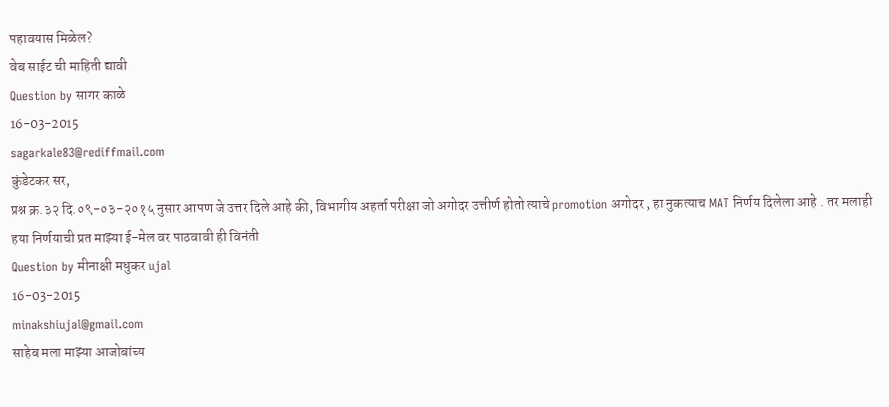पहावयास मिळेल?
वेब साईट ची माहिती द्यावी
Question by सागर काळे
16-03-2015
sagarkale83@rediffmail.com
कुंडेटकर सर,
प्रश्न क्र.३२ दि.०९-०३-२०१५ नुसार आपण जे उत्तर दिले आहे की, विभागीय अहर्ता परीक्षा जो अगोदर उत्तीर्ण होतो त्याचे promotion अगोदर , हा नुकत्याच MAT निर्णय दिलेला आहे . तर मलाही हया निर्णयाची प्रत माझ्या ई-मेल वर पाठवावी ही विनंती
Question by मीनाक्षी मधुकर ujal
16-03-2015
minakshiujal@gmail.com
साहेब मला माझ्या आजोबांच्य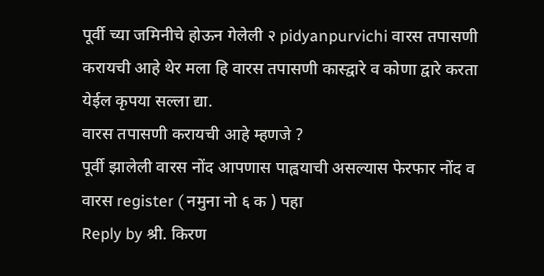पूर्वी च्या जमिनीचे होऊन गेलेली २ pidyanpurvichi वारस तपासणी करायची आहे थेर मला हि वारस तपासणी कास्द्वारे व कोणा द्वारे करता येईल कृपया सल्ला द्या.
वारस तपासणी करायची आहे म्हणजे ?
पूर्वी झालेली वारस नोंद आपणास पाह्वयाची असल्यास फेरफार नोंद व वारस register ( नमुना नो ६ क ) पहा
Reply by श्री. किरण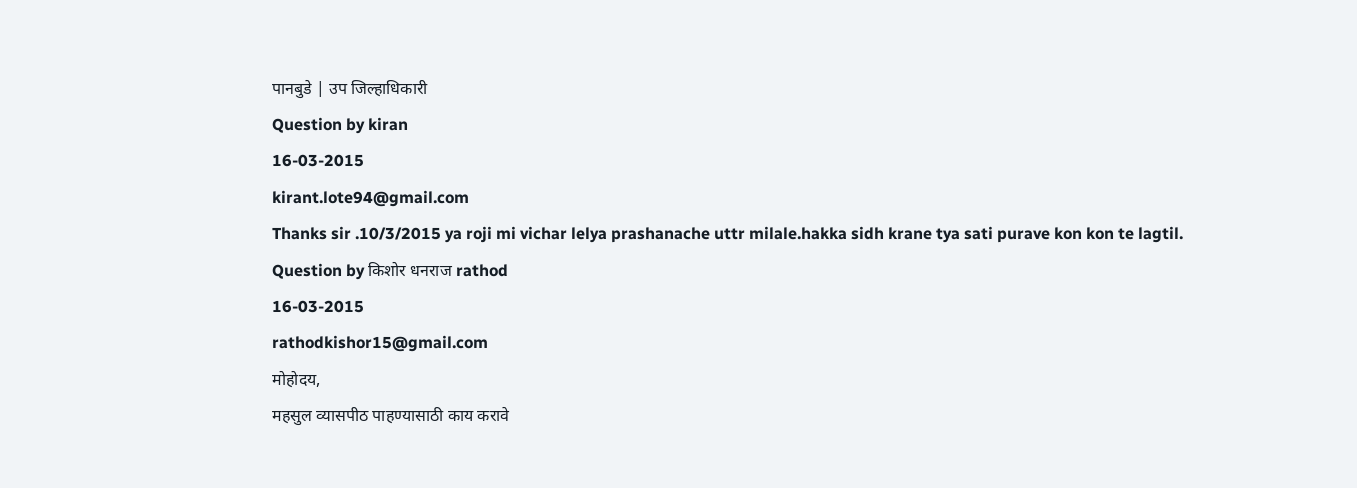पानबुडे | उप जिल्हाधिकारी
Question by kiran
16-03-2015
kirant.lote94@gmail.com
Thanks sir .10/3/2015 ya roji mi vichar lelya prashanache uttr milale.hakka sidh krane tya sati purave kon kon te lagtil.
Question by किशोर धनराज rathod
16-03-2015
rathodkishor15@gmail.com
मोहोदय,
महसुल व्यासपीठ पाहण्यासाठी काय करावे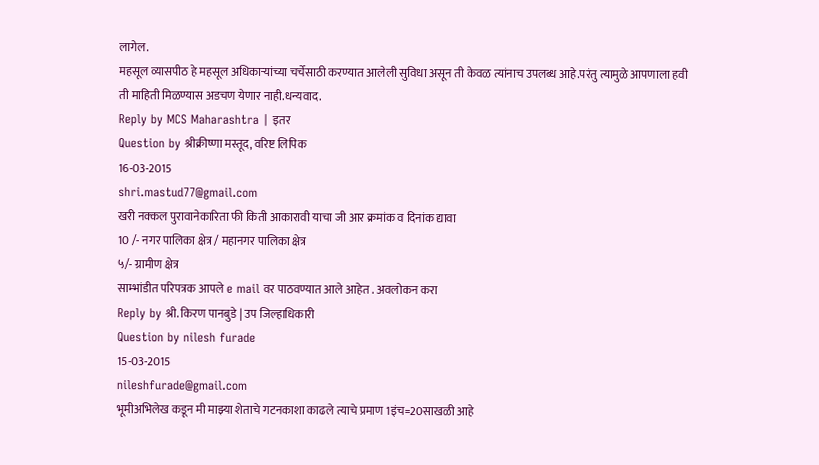लागेल.
महसूल व्यासपीठ हे महसूल अधिकाऱ्यांच्या चर्चेसाठी करण्यात आलेली सुविधा असून ती केवळ त्यांनाच उपलब्ध आहे.परंतु त्यामुळे आपणाला हवी ती माहिती मिळण्यास अडचण येणार नाही.धन्यवाद.
Reply by MCS Maharashtra | इतर
Question by श्रीक्रीष्णा मस्तूद, वरिष्ट लिपिक
16-03-2015
shri.mastud77@gmail.com
खरी नक्कल पुरावानेकारिता फी किती आकारावी याचा जी आर क्रमांक व दिनांक द्यावा
10 /- नगर पालिका क्षेत्र / महानगर पालिका क्षेत्र
५/- ग्रामीण क्षेत्र
साम्भांडीत परिपत्रक आपले e mail वर पाठवण्यात आले आहेत . अवलोकन करा
Reply by श्री. किरण पानबुडे | उप जिल्हाधिकारी
Question by nilesh furade
15-03-2015
nileshfurade@gmail.com
भूमीअभिलेख कडून मी माझ्या शेताचे गटनकाशा काढले त्याचे प्रमाण 1इंच=20साखळी आहे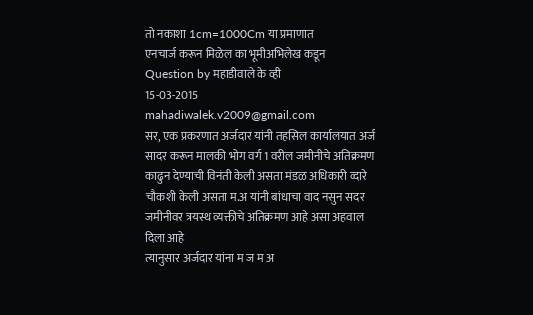तो नकाशा 1cm=1000Cm या प्रमाणात
एनचार्ज करून मिळेल का भूमीअभिलेख कडून
Question by महाडीवाले के व्ही
15-03-2015
mahadiwalek.v2009@gmail.com
सर, एक प्रकरणात अर्जदार यांनी तहसिल कार्यालयात अर्ज सादर करून मालकी भोग वर्ग 1 वरील जमीनीचे अतिक्रमण काढुन देण्याची विनंती केली असता मंडळ अधिकारी व्दारे चौकशी केली असता म.अ यांनी बांधाचा वाद नसुन सदर जमीनीवर त्रयस्थ व्यक्तीचे अतिक्रमण आहे असा अहवाल दिला आहे
त्यानुसार अर्जदार यांना म ज म अ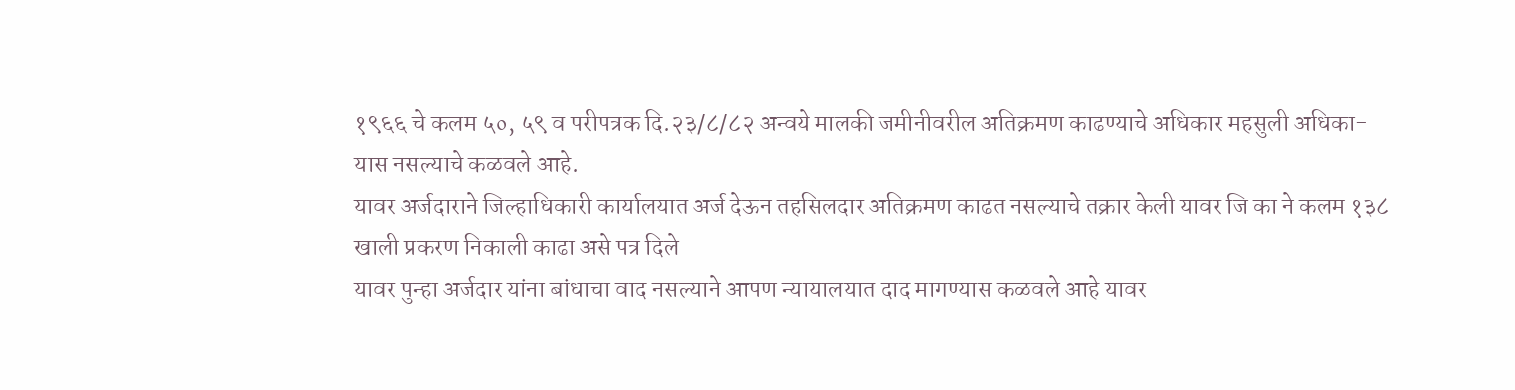१९६६ चे कलम ५०, ५९ व परीपत्रक दि.२३/८/८२ अन्वये मालकी जमीनीवरील अतिक्रमण काढण्याचे अधिकार महसुली अधिका-यास नसल्याचे कळवले आहे.
यावर अर्जदाराने जिल्हाधिकारी कार्यालयात अर्ज देऊन तहसिलदार अतिक्रमण काढत नसल्याचे तक्रार केली यावर जि का ने कलम १३८ खाली प्रकरण निकाली काढा असे पत्र दिले
यावर पुन्हा अर्जदार यांना बांधाचा वाद नसल्याने आपण न्यायालयात दाद मागण्यास कळवले आहे यावर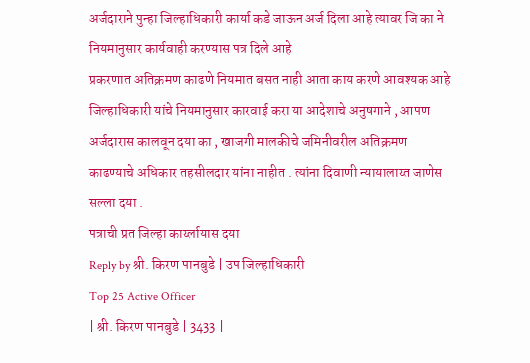अर्जदाराने पुन्हा जिल्हाधिकारी कार्या कडे जाऊन अर्ज दिला आहे त्यावर जि का ने नियमानुसार कार्यवाही करण्यास पत्र दिले आहे
प्रकरणात अतिक्रमण काढणे नियमात बसत नाही आता काय करणे आवश्यक आहे
जिल्हाधिकारी यांचे नियमानुसार कारवाई करा या आदेशाचे अनुषगाने , आपण अर्जदारास कालवून दया का , खाजगी मालकीचे जमिनीवरील अतिक्रमण काढण्याचे अधिकार तहसीलदार यांना नाहीत . त्यांना दिवाणी न्यायालाय्त जाणेस सल्ला दया .
पत्राची प्रत जिल्हा कार्य्लायास दया
Reply by श्री. किरण पानबुडे | उप जिल्हाधिकारी
Top 25 Active Officer
| श्री. किरण पानबुडे | 3433 |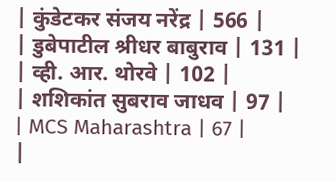| कुंडेटकर संजय नरेंद्र | 566 |
| डुबेपाटील श्रीधर बाबुराव | 131 |
| व्ही. आर. थोरवे | 102 |
| शशिकांत सुबराव जाधव | 97 |
| MCS Maharashtra | 67 |
|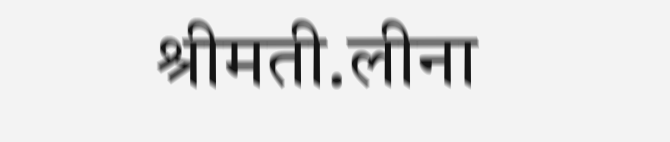श्रीमती.लीना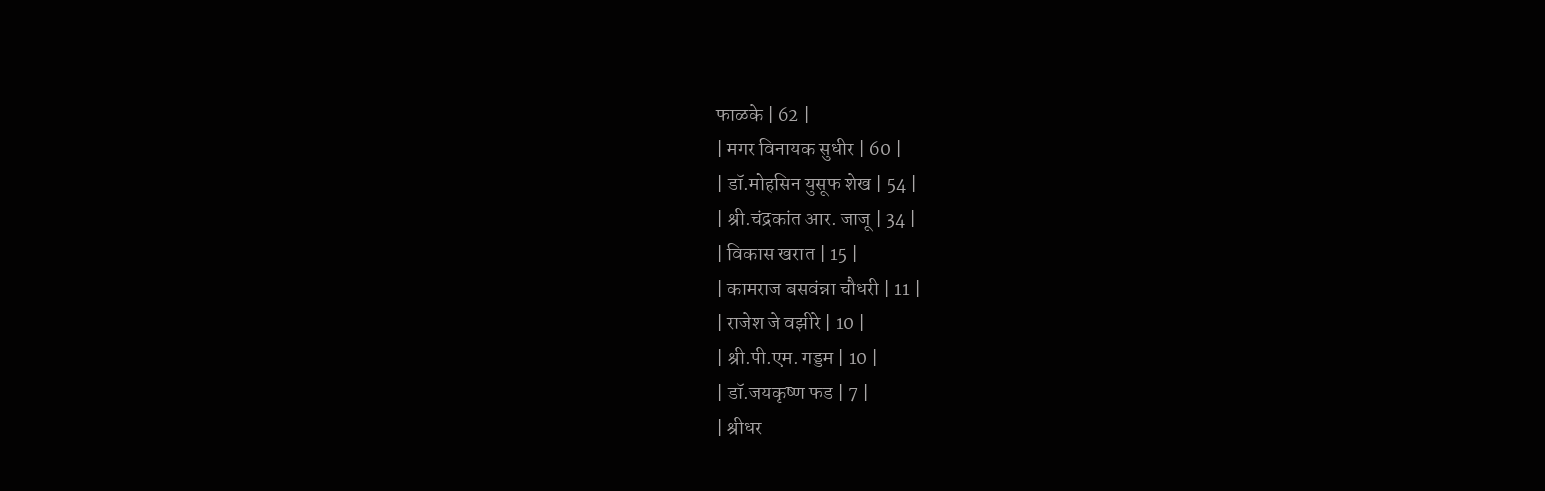फाळके | 62 |
| मगर विनायक सुधीर | 60 |
| डॉ.मोहसिन युसूफ शेख | 54 |
| श्री.चंद्रकांत आर. जाजू | 34 |
| विकास खरात | 15 |
| कामराज बसवंन्ना चौधरी | 11 |
| राजेश जे वझीरे | 10 |
| श्री.पी.एम. गड्डम | 10 |
| डॉ.जयकृष्ण फड | 7 |
| श्रीधर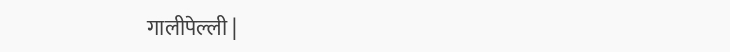गालीपेल्ली |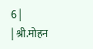6 |
| श्री.मोहन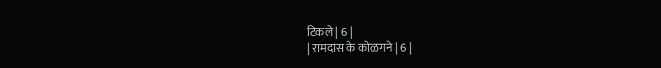टिकले | 6 |
| रामदास के कोळगने | 6 |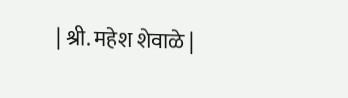| श्री. महेश शेवाळे |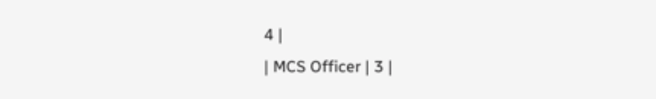4 |
| MCS Officer | 3 |